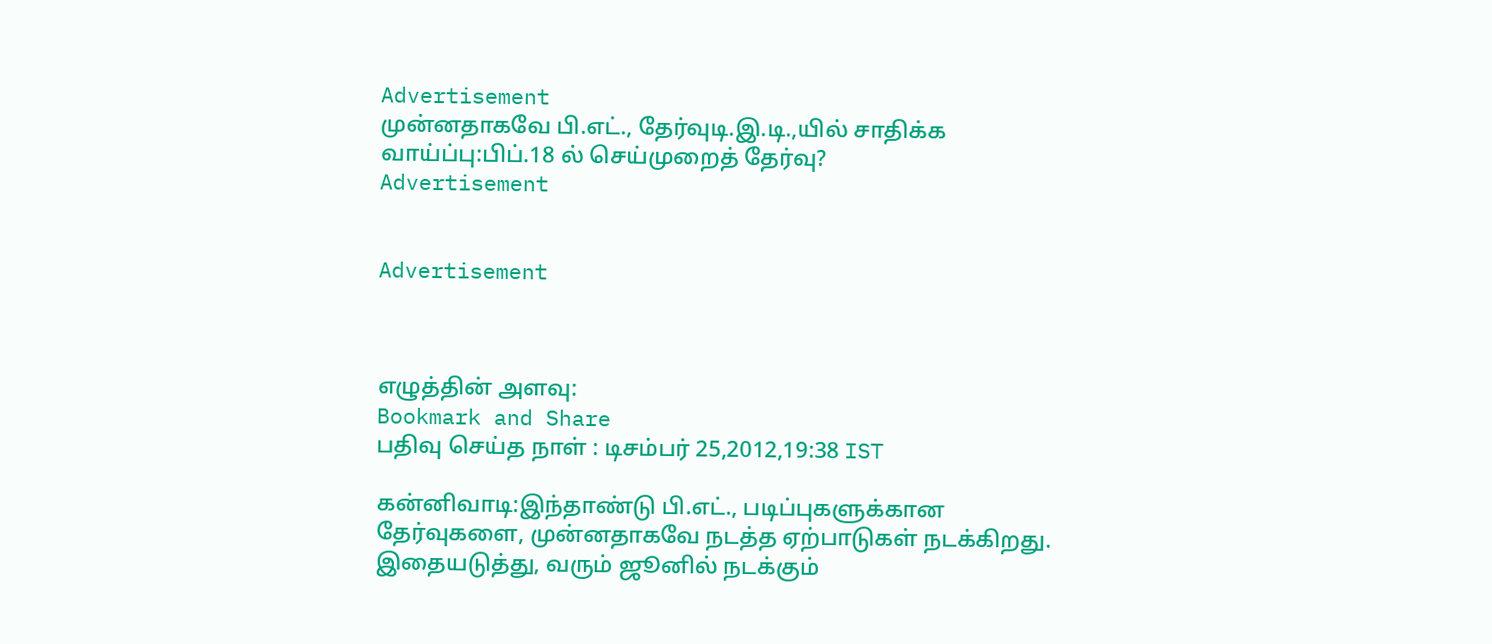Advertisement
முன்னதாகவே பி.எட்., தேர்வுடி.இ.டி.,யில் சாதிக்க வாய்ப்பு:பிப்.18 ல் செய்முறைத் தேர்வு?
Advertisement


Advertisement



எழுத்தின் அளவு:
Bookmark and Share
பதிவு செய்த நாள் : டிசம்பர் 25,2012,19:38 IST

கன்னிவாடி:இந்தாண்டு பி.எட்., படிப்புகளுக்கான தேர்வுகளை, முன்னதாகவே நடத்த ஏற்பாடுகள் நடக்கிறது. இதையடுத்து, வரும் ஜூனில் நடக்கும்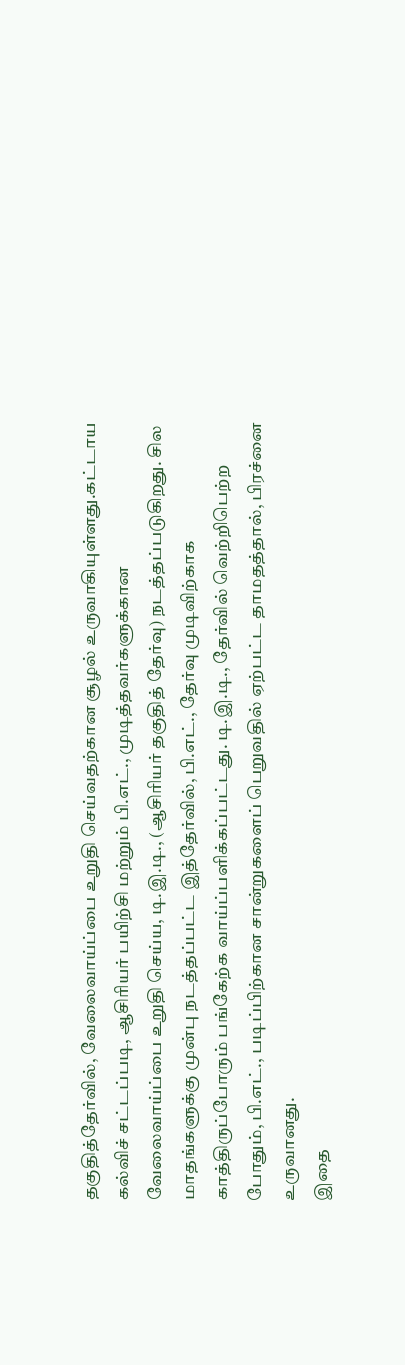தகுதித்தேர்வில், வேலைவாய்ப்பை உறுதி செய்வதற்கான சூழல் உருவாகியுள்ளது.கட்டாய கல்விச் சட்டப்படி, ஆசிரியர் பயிற்சி மற்றும் பி.எட்., முடித்தவர்களுக்கான வேலைவாய்ப்பை உறுதி செய்ய, டி.இ.டி., (ஆசிரியர் தகுதித் தேர்வு) நடத்தப்படுகிறது. சில மாதங்களுக்கு முன்பு நடத்தப்பட்ட இத்தேர்வில், பி.எட்., தேர்வு முடிவிற்காக காத்திருப்போரும் பங்கேற்க வாய்ப்பளிக்கப்பட்டது. டி.இ.டி., தேர்வில் வெற்றிபெற்ற போதும், பி.எட்., படிப்பிற்கான சான்றுகளைப் பெறுவதில் ஏற்பட்ட தாமதத்தால், பிரச்னை உருவானது.
இதை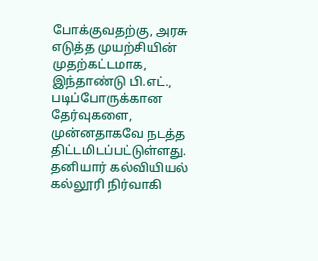போக்குவதற்கு, அரசு எடுத்த முயற்சியின் முதற்கட்டமாக, இந்தாண்டு பி.எட்., படிப்போருக்கான தேர்வுகளை, முன்னதாகவே நடத்த திட்டமிடப்பட்டுள்ளது. தனியார் கல்வியியல் கல்லூரி நிர்வாகி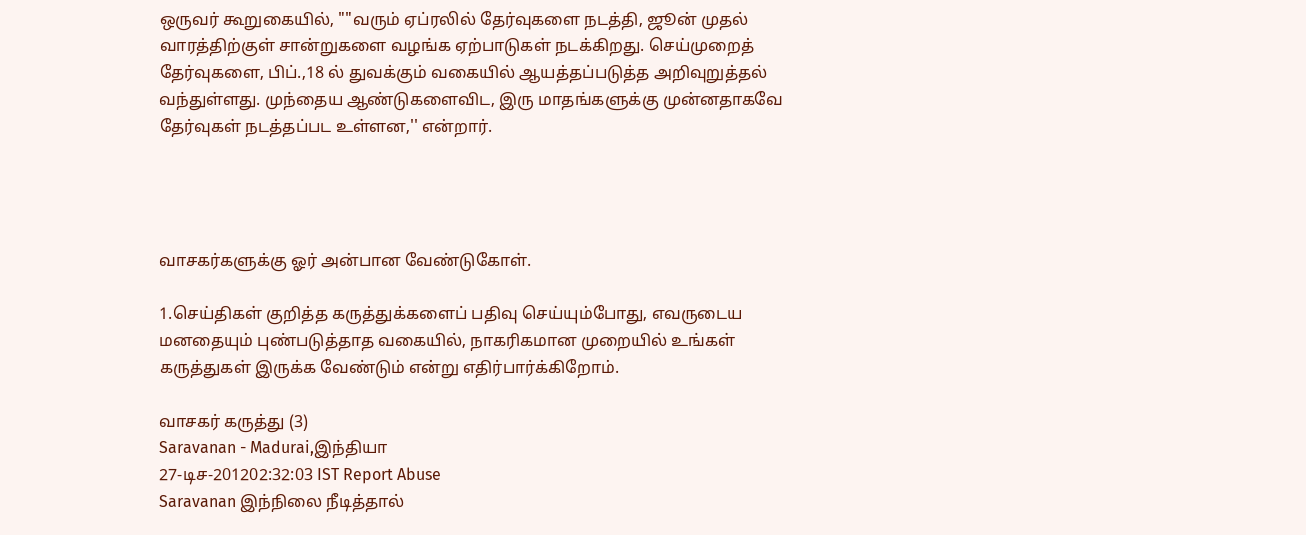ஒருவர் கூறுகையில், ""வரும் ஏப்ரலில் தேர்வுகளை நடத்தி, ஜூன் முதல் வாரத்திற்குள் சான்றுகளை வழங்க ஏற்பாடுகள் நடக்கிறது. செய்முறைத் தேர்வுகளை, பிப்.,18 ல் துவக்கும் வகையில் ஆயத்தப்படுத்த அறிவுறுத்தல் வந்துள்ளது. முந்தைய ஆண்டுகளைவிட, இரு மாதங்களுக்கு முன்னதாகவே தேர்வுகள் நடத்தப்பட உள்ளன,'' என்றார்.




வாசகர்களுக்கு ஓர் அன்பான வேண்டுகோள்.

1.செய்திகள் குறித்த கருத்துக்களைப் பதிவு செய்யும்போது, எவருடைய மனதையும் புண்படுத்தாத வகையில், நாகரிகமான முறையில் உங்கள் கருத்துகள் இருக்க வேண்டும் என்று எதிர்பார்க்கிறோம்.

வாசகர் கருத்து (3)
Saravanan - Madurai,இந்தியா
27-டிச-201202:32:03 IST Report Abuse
Saravanan இந்நிலை நீடித்தால்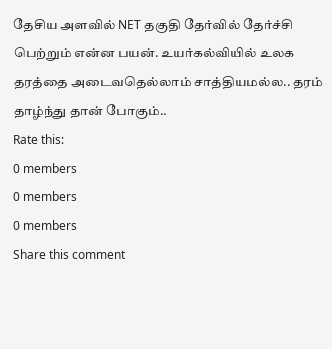தேசிய அளவில் NET தகுதி தேர்வில் தேர்ச்சி பெற்றும் என்ன பயன். உயர்கல்வியில் உலக தரத்தை அடைவதெல்லாம் சாத்தியமல்ல.. தரம் தாழ்ந்து தான் போகும்..
Rate this:
0 members
0 members
0 members
Share this comment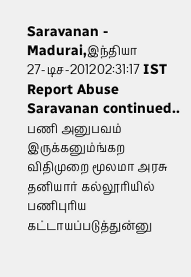Saravanan - Madurai,இந்தியா
27-டிச-201202:31:17 IST Report Abuse
Saravanan continued.. பணி அனுபவம் இருக்கனும்ங்கற விதிமுறை மூலமா அரசு தனியார் கல்லூரியில் பணிபுரிய கட்டாயப்படுத்துன்னு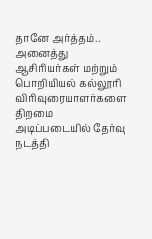தானே அர்த்தம்.. அனைத்து ஆசிரியர்கள் மற்றும் பொறியியல் கல்லூரி விரிவுரையாளர்களை திறமை அடிப்படையில் தேர்வு நடத்தி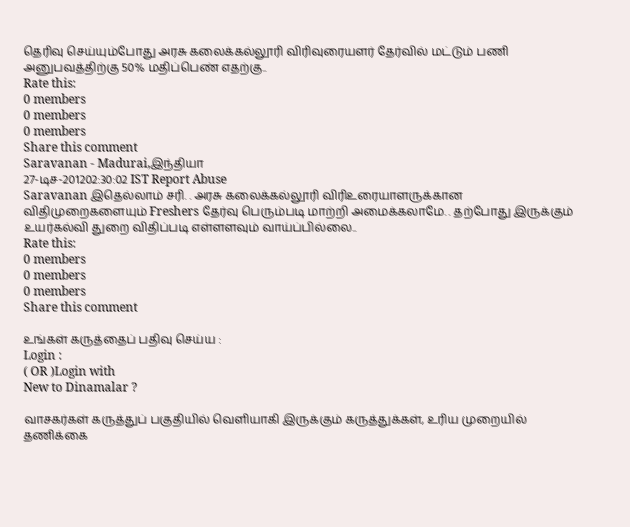தெரிவு செய்யும்போது அரசு கலைக்கல்லூரி விரிவுரையளர் தேர்வில் மட்டும் பணி அனுபவத்திற்கு 50% மதிப்பெண் எதற்கு..
Rate this:
0 members
0 members
0 members
Share this comment
Saravanan - Madurai,இந்தியா
27-டிச-201202:30:02 IST Report Abuse
Saravanan இதெல்லாம் சரி. . அரசு கலைக்கல்லூரி விரிஉரையாளருக்கான விதிமுறைகளையும் Freshers தேர்வு பெரும்படி மாற்றி அமைக்கலாமே. . தற்போது இருக்கும் உயர்கல்வி துறை விதிப்படி எள்ளளவும் வாய்ப்பில்லை..
Rate this:
0 members
0 members
0 members
Share this comment

உங்கள் கருத்தைப் பதிவு செய்ய :
Login :
( OR )Login with
New to Dinamalar ?

வாசகர்கள் கருத்துப் பகுதியில் வெளியாகி இருக்கும் கருத்துக்கள், உரிய முறையில் தணிக்கை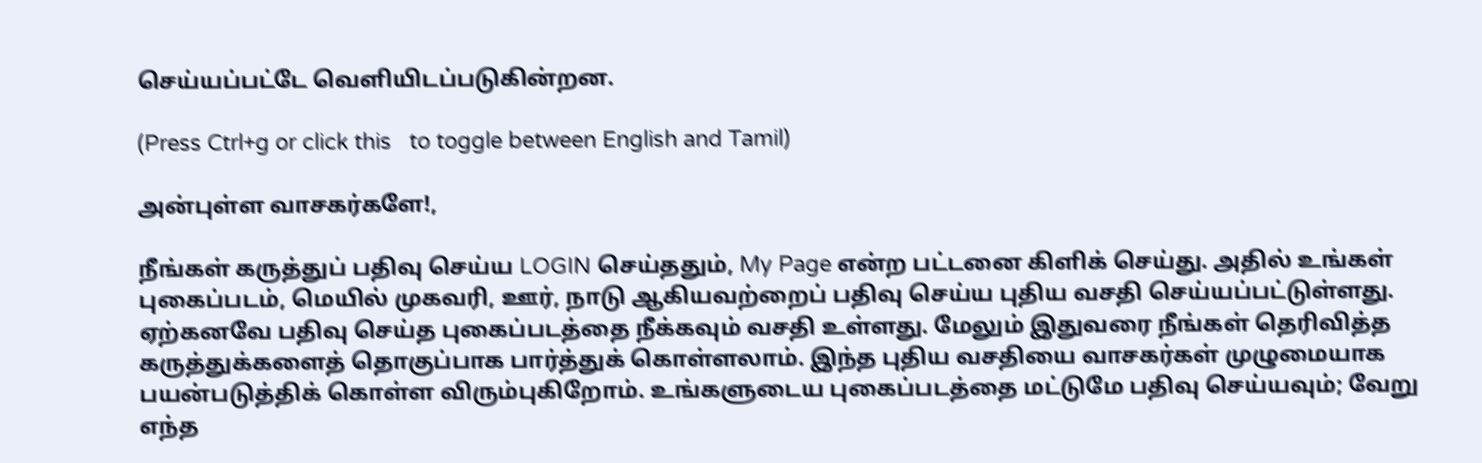செய்யப்பட்டே வெளியி‌டப்படுகின்றன.

(Press Ctrl+g or click this   to toggle between English and Tamil)

அன்புள்ள வாசகர்களே!,

நீங்கள் கருத்துப் பதிவு செய்ய LOGIN செய்ததும், My Page என்ற பட்டனை கிளிக் செய்து. அதில் உங்கள் புகைப்படம், மெயில் முகவரி, ஊர், நாடு ஆகியவற்றைப் பதிவு செய்ய புதிய வசதி செய்யப்பட்டுள்ளது. ஏற்கனவே பதிவு செய்த புகைப்படத்தை நீக்கவும் வசதி உள்ளது. மேலும் இதுவரை நீங்கள் தெரிவித்த கருத்துக்களைத் தொகுப்பாக பார்த்துக் கொள்ளலாம். இந்த புதிய வசதியை வாசகர்கள் முழுமையாக பயன்படுத்திக் கொள்ள விரும்புகிறோம். உங்களுடைய புகைப்படத்தை மட்டுமே பதிவு செய்யவும்; வேறு எந்த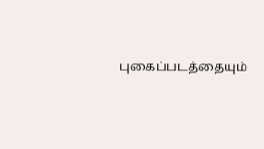புகைப்படத்தையும்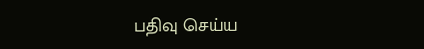பதிவு செய்ய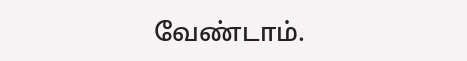வேண்டாம்.